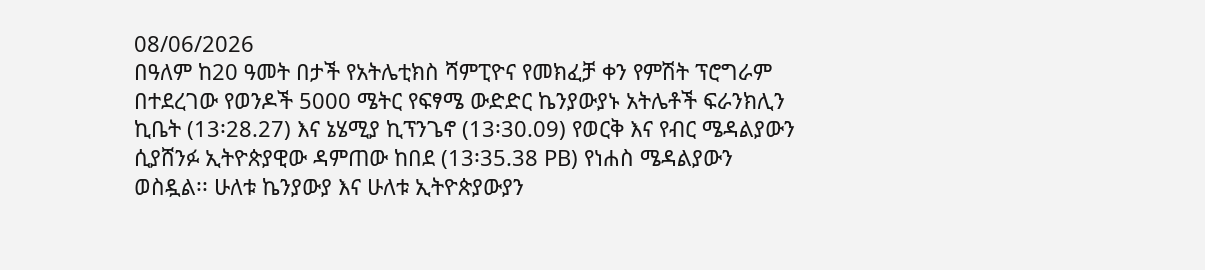08/06/2026
በዓለም ከ20 ዓመት በታች የአትሌቲክስ ሻምፒዮና የመክፈቻ ቀን የምሽት ፕሮግራም በተደረገው የወንዶች 5000 ሜትር የፍፃሜ ውድድር ኬንያውያኑ አትሌቶች ፍራንክሊን ኪቤት (13፡28.27) እና ኔሄሚያ ኪፕንጌኖ (13፡30.09) የወርቅ እና የብር ሜዳልያውን ሲያሸንፉ ኢትዮጵያዊው ዳምጠው ከበደ (13፡35.38 PB) የነሐስ ሜዳልያውን ወስዷል፡፡ ሁለቱ ኬንያውያ እና ሁለቱ ኢትዮጵያውያን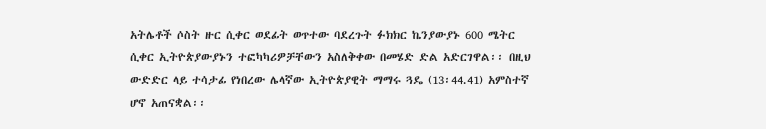አትሌቶች ሶስት ዙር ሲቀር ወደፊት ወጥተው ባደረጉት ፉክክር ኬንያውያኑ 600 ሜትር ሲቀር ኢትዮጵያውያኑን ተፎካካሪዎቻቸውን አስለቅቀው በመሄድ ድል አድርገዋል፡፡ በዚህ ውድድር ላይ ተሳታፊ የነበረው ሌላኛው ኢትዮጵያዊት ማማሩ ጓዴ (13፡44.41) አምስተኛ ሆኖ አጠናቋል፡፡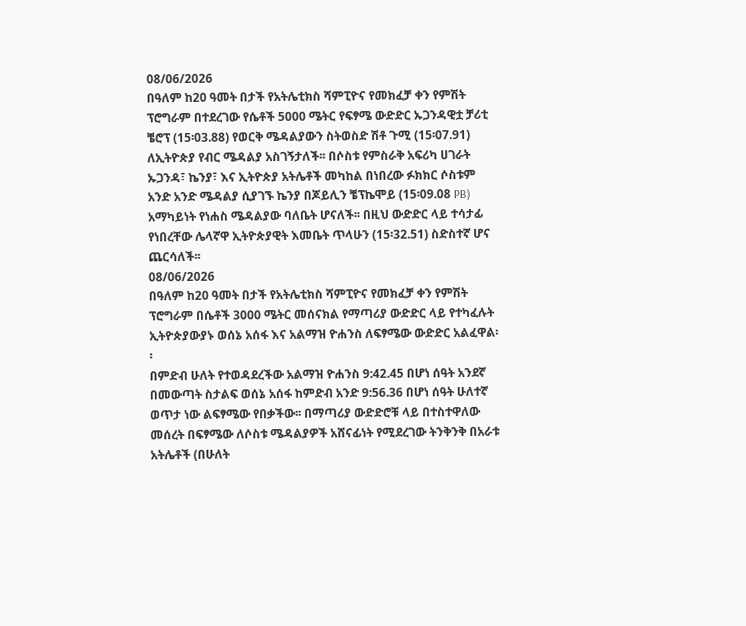08/06/2026
በዓለም ከ20 ዓመት በታች የአትሌቲክስ ሻምፒዮና የመክፈቻ ቀን የምሽት ፕሮግራም በተደረገው የሴቶች 5000 ሜትር የፍፃሜ ውድድር ኡጋንዳዊቷ ቻሪቲ ቼሮፕ (15፡03.88) የወርቅ ሜዳልያውን ስትወስድ ሽቶ ጉሚ (15፡07.91) ለኢትዮጵያ የብር ሜዳልያ አስገኝታለች፡፡ በሶስቱ የምስራቅ አፍሪካ ሀገራት ኡጋንዳ፣ ኬንያ፣ እና ኢትዮጵያ አትሌቶች መካከል በነበረው ፉክክር ሶስቱም አንድ አንድ ሜዳልያ ሲያገኙ ኬንያ በጆይሊን ቼፕኬሞይ (15፡09.08 PB) አማካይነት የነሐስ ሜዳልያው ባለቤት ሆናለች፡፡ በዚህ ውድድር ላይ ተሳታፊ የነበረቸው ሌላኛዋ ኢትዮጵያዊት እመቤት ጥላሁን (15፡32.51) ስድስተኛ ሆና ጨርሳለች፡፡
08/06/2026
በዓለም ከ20 ዓመት በታች የአትሌቲክስ ሻምፒዮና የመክፈቻ ቀን የምሽት ፕሮግራም በሴቶች 3000 ሜትር መሰናክል የማጣሪያ ውድድር ላይ የተካፈሉት ኢትዮጵያውያኑ ወሰኔ አሰፋ እና አልማዝ ዮሐንስ ለፍፃሜው ውድድር አልፈዋል፡፡
በምድብ ሁለት የተወዳደረችው አልማዝ ዮሐንስ 9:42.45 በሆነ ሰዓት አንደኛ በመውጣት ስታልፍ ወሰኔ አሰፋ ከምድብ አንድ 9:56.36 በሆነ ሰዓት ሁለተኛ ወጥታ ነው ልፍፃሜው የበቃችው፡፡ በማጣሪያ ውድድሮቹ ላይ በተስተዋለው መሰረት በፍፃሜው ለሶስቱ ሜዳልያዎች አሸናፊነት የሚደረገው ትንቅንቅ በአራቱ አትሌቶች (በሁለት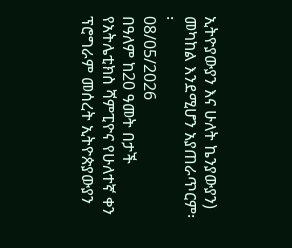ኢትዮያውያን እና ሁለት ኬንያውያን) መካከል እንደሚሆን አያጠራጥርም፡፡
08/05/2026
በዓለም ከ20 ዓመት በታች የአትሌቲክስ ሻምፒዮና የሁለተኛ ቀን ፕሮግራም መሰረት ኢትዮጵያውያን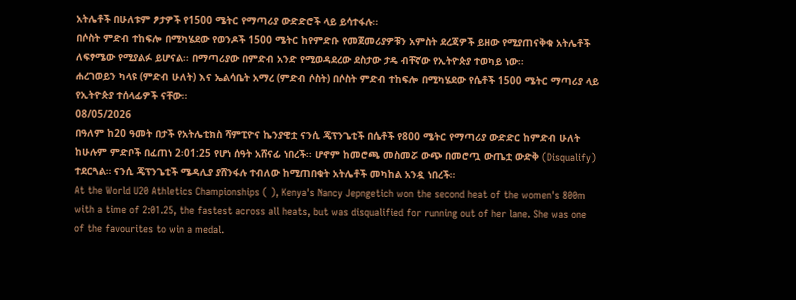አትሌቶች በሁለቱም ፆታዎች የ1500 ሜትር የማጣሪያ ውድድሮች ላይ ይሳተፋሉ፡፡
በሶስት ምድብ ተከፍሎ በሚካሄደው የወንዶች 1500 ሜትር ከየምድቡ የመጀመሪያዎቹን አምስት ደረጃዎች ይዘው የሚያጠናቅቁ አትሌቶች ለፍፃሜው የሚያልፉ ይሆናል፡፡ በማጣሪያው በምድብ አንድ የሚወዳደረው ደስታው ታዴ ብቸኛው የኢትዮጵያ ተወካይ ነው፡፡
ሐረገወይን ካላዩ (ምድብ ሁለት) እና ኤልሳቤት አማረ (ምድብ ሶስት) በሶስት ምድብ ተከፍሎ በሚካሄደው የሴቶች 1500 ሜትር ማጣሪያ ላይ የኢትዮጵያ ተሰላፊዎች ናቸው፡፡
08/05/2026
በዓለም ከ20 ዓመት በታች የአትሌቲክስ ሻምፒዮና ኬንያዊቷ ናንሲ ጄፕንጌቲች በሴቶች የ800 ሜትር የማጣሪያ ውድድር ከምድብ ሁለት ከሁሉም ምድቦች በፈጠነ 2፡01:25 የሆነ ሰዓት አሸናፊ ነበረች፡፡ ሆኖም ከመሮጫ መስመሯ ውጭ በመሮጧ ውጤቷ ውድቅ (Disqualify) ተደርጓል። ናንሲ ጄፕንጌቲች ሜዳሊያ ያሸንፋሉ ተብለው ከሚጠበቁት አትሌቶች መካከል አንዷ ነበረች።
At the World U20 Athletics Championships ( ), Kenya's Nancy Jepngetich won the second heat of the women's 800m with a time of 2:01.25, the fastest across all heats, but was disqualified for running out of her lane. She was one of the favourites to win a medal.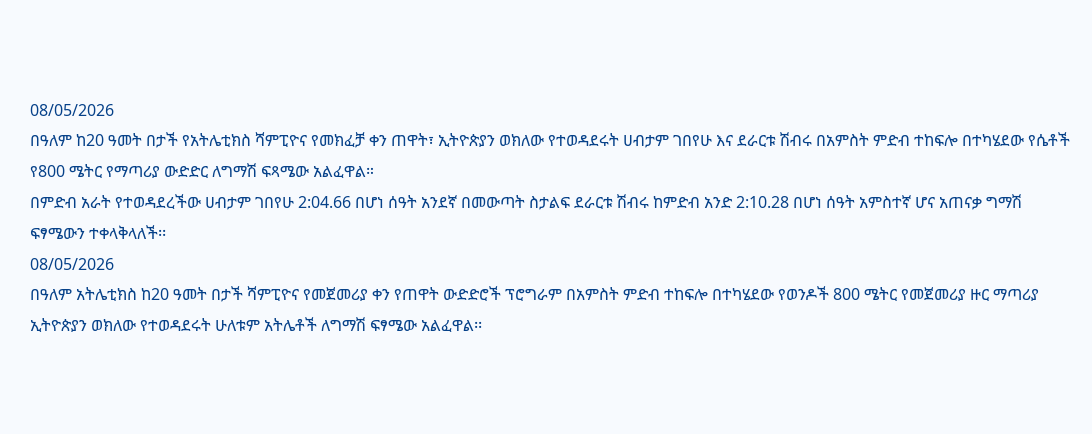08/05/2026
በዓለም ከ20 ዓመት በታች የአትሌቲክስ ሻምፒዮና የመክፈቻ ቀን ጠዋት፣ ኢትዮጵያን ወክለው የተወዳደሩት ሀብታም ገበየሁ እና ደራርቱ ሽብሩ በአምስት ምድብ ተከፍሎ በተካሄደው የሴቶች የ800 ሜትር የማጣሪያ ውድድር ለግማሽ ፍጻሜው አልፈዋል።
በምድብ አራት የተወዳደረችው ሀብታም ገበየሁ 2:04.66 በሆነ ሰዓት አንደኛ በመውጣት ስታልፍ ደራርቱ ሽብሩ ከምድብ አንድ 2:10.28 በሆነ ሰዓት አምስተኛ ሆና አጠናቃ ግማሽ ፍፃሜውን ተቀላቅላለች፡፡
08/05/2026
በዓለም አትሌቲክስ ከ20 ዓመት በታች ሻምፒዮና የመጀመሪያ ቀን የጠዋት ውድድሮች ፕሮግራም በአምስት ምድብ ተከፍሎ በተካሄደው የወንዶች 800 ሜትር የመጀመሪያ ዙር ማጣሪያ ኢትዮጵያን ወክለው የተወዳደሩት ሁለቱም አትሌቶች ለግማሽ ፍፃሜው አልፈዋል፡፡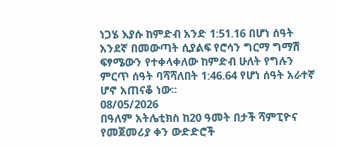ነጋሄ እያሱ ከምድብ አንድ 1:51.16 በሆነ ሰዓት አንደኛ በመውጣት ሲያልፍ የሮሳን ግርማ ግማሽ ፍፃሜውን የተቀላቀለው ከምድብ ሁለት የግሉን ምርጥ ሰዓት ባሻሻለበት 1:46.64 የሆነ ሰዓት አራተኛ ሆኖ አጠናቆ ነው፡፡
08/05/2026
በዓለም አትሌቲክስ ከ20 ዓመት በታች ሻምፒዮና የመጀመሪያ ቀን ውድድሮች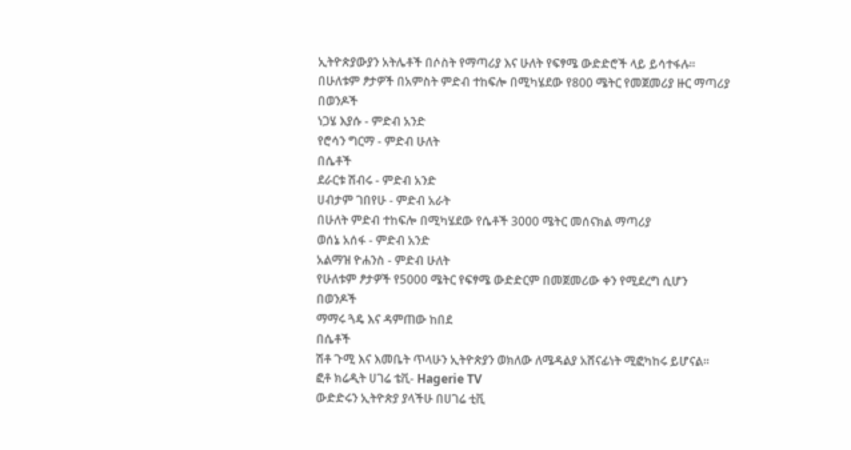ኢትዮጵያውያን አትሌቶች በሶስት የማጣሪያ እና ሁለት የፍፃሜ ውድድሮች ላይ ይሳተፋሉ፡፡
በሁለቱም ፆታዎች በአምስት ምድብ ተከፍሎ በሚካሄደው የ800 ሜትር የመጀመሪያ ዙር ማጣሪያ
በወንዶች
ነጋሄ እያሱ - ምድብ አንድ
የሮሳን ግርማ - ምድብ ሁለት
በሴቶች
ደራርቱ ሽብሩ - ምድብ አንድ
ሀብታም ገበየሁ - ምድብ አራት
በሁለት ምድብ ተከፍሎ በሚካሄደው የሴቶች 3000 ሜትር መሰናክል ማጣሪያ
ወሰኔ አሰፋ - ምድብ አንድ
አልማዝ ዮሐንስ - ምድብ ሁለት
የሁለቱም ፆታዎች የ5000 ሜትር የፍፃሜ ውድድርም በመጀመሪው ቀን የሚደረግ ሲሆን
በወንዶች
ማማሩ ጓዴ እና ዳምጠው ከበደ
በሴቶች
ሽቶ ጉሚ እና እመቤት ጥላሁን ኢትዮጵያን ወክለው ለሜዳልያ አሸናፊነት ሚፎካከሩ ይሆናል፡፡
ፎቶ ክሬዲት ሀገሬ ቴቪ- Hagerie TV
ውድድሩን ኢትዮጵያ ያላችሁ በሀገሬ ቲቪ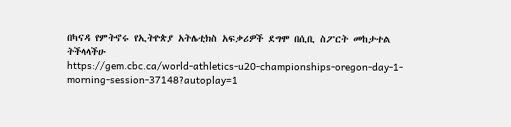በካናዳ የምትኖሩ የኢትዮጵያ አትሌቲክስ አፍቃሪዎች ደግሞ በሲቢ ስፖርት መከታተል ትችላላችሁ
https://gem.cbc.ca/world-athletics-u20-championships-oregon-day-1-morning-session-37148?autoplay=1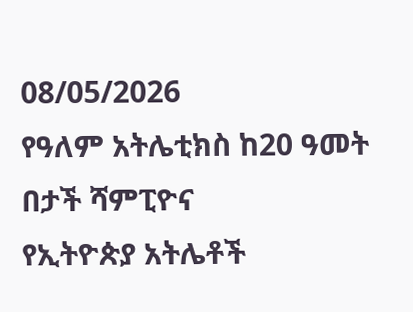08/05/2026
የዓለም አትሌቲክስ ከ20 ዓመት በታች ሻምፒዮና
የኢትዮጵያ አትሌቶች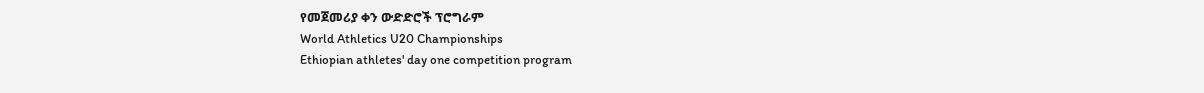የመጀመሪያ ቀን ውድድሮች ፕሮግራም
World Athletics U20 Championships
Ethiopian athletes' day one competition program